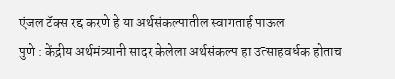एंजल टॅक्स रद्द करणे हे या अर्थसंकल्पातील स्वागतार्ह पाऊल
पुणे : केंद्रीय अर्थमंत्र्यानी सादर केलेला अर्थसंकल्प हा उत्साहवर्धक होताच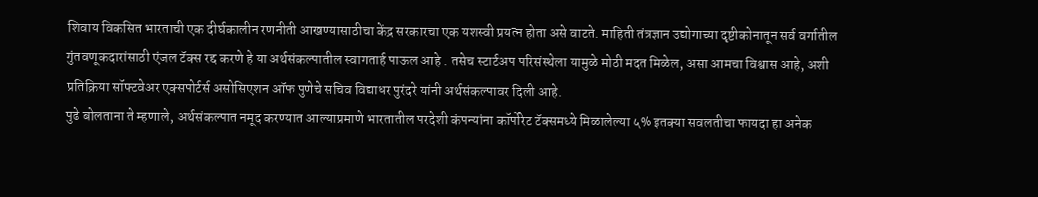शिवाय विकसित भारताची एक दीर्घकालीन रणनीती आखण्यासाठीचा केंद्र सरकारचा एक यशस्वी प्रयत्न होता असे वाटते. माहिती तंत्रज्ञान उद्योगाच्या दृष्टीकोनातून सर्व वर्गातील गुंतवणूकदारांसाठी एंजल टॅक्स रद्द करणे हे या अर्थसंकल्पातील स्वागतार्ह पाऊल आहे . तसेच स्टार्टअप परिसंस्थेला यामुळे मोठी मदत मिळेल, असा आमचा विश्वास आहे, अशी प्रतिक्रिया सॉफ्टवेअर एक्सपोर्टर्स असोसिएशन ऑफ पुणेचे सचिव विद्याधर पुरंदरे यांनी अर्थसंकल्पावर दिली आहे.
पुढे बोलताना ते म्हणाले, अर्थसंकल्पात नमूद करण्यात आल्याप्रमाणे भारतातील परदेशी कंपन्यांना कॉर्पोरेट टॅक्समध्ये मिळालेल्या ५% इतक्या सवलतीचा फायदा हा अनेक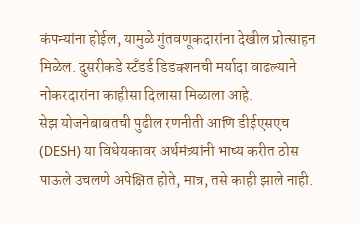कंपन्यांना होईल, यामुळे गुंतवणूकदारांना देखील प्रोत्साहन मिळेल. दुसरीकडे स्टँडर्ड डिडक्शनची मर्यादा वाढल्याने नोकरदारांना काहीसा दिलासा मिळाला आहे.
सेझ योजनेबाबतची पुढील रणनीती आणि डीईएसएच (DESH) या विधेयकावर अर्थमंत्र्यांनी भाष्य करीत ठोस पाऊले उचलणे अपेक्षित होते, मात्र, तसे काही झाले नाही.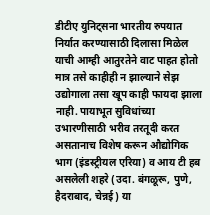डीटीए युनिट्सना भारतीय रुपयात निर्यात करण्यासाठी दिलासा मिळेल याची आम्ही आतुरतेने वाट पाहत होतो मात्र तसे काहीही न झाल्याने सेझ उद्योगाला तसा खूप काही फायदा झाला नाही. पायाभूत सुविधांच्या उभारणीसाठी भरीव तरतूदी करत असतानाच विशेष करून औद्योगिक भाग (इंडस्ट्रीयल एरिया) व आय टी हब असलेली शहरे (उदा. बंगळूरू, पुणे, हैदराबाद, चेन्नई) या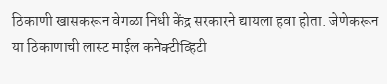ठिकाणी खासकरून वेगळा निधी केंद्र सरकारने द्यायला हवा होता. जेणेकरून या ठिकाणाची लास्ट माईल कनेक्टीव्हिटी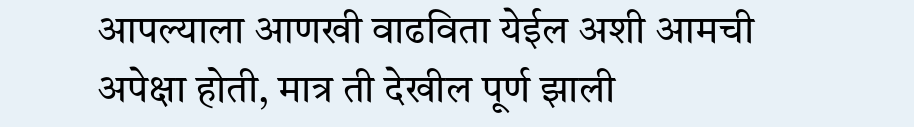आपल्याला आणखी वाढविता येईल अशी आमची अपेक्षा होती, मात्र ती देखील पूर्ण झाली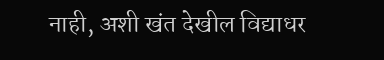नाही, अशी खंत देखील विद्याधर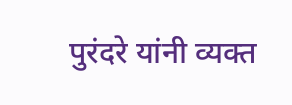पुरंदरे यांनी व्यक्त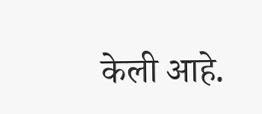केली आहे.